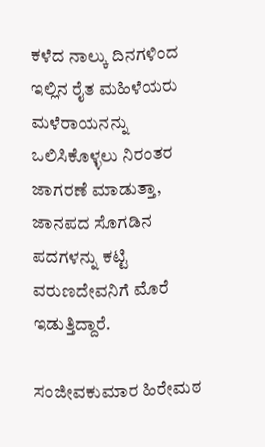ಕಳೆದ ನಾಲ್ಕು ದಿನಗಳಿಂದ ಇಲ್ಲಿನ ರೈತ ಮಹಿಳೆಯರು ಮಳೆರಾಯನನ್ನು ಒಲಿಸಿಕೊಳ್ಳಲು ನಿರಂತರ ಜಾಗರಣೆ ಮಾಡುತ್ತಾ, ಜಾನಪದ ಸೊಗಡಿನ ಪದಗಳನ್ನು ಕಟ್ಟಿ ವರುಣದೇವನಿಗೆ ಮೊರೆ ಇಡುತ್ತಿದ್ದಾರೆ.

ಸಂಜೀವಕುಮಾರ ಹಿರೇಮಠ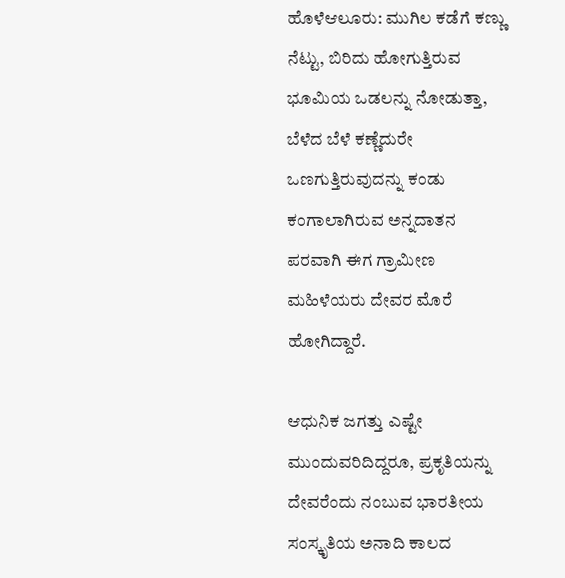ಹೊಳೆಆಲೂರು: ಮುಗಿಲ ಕಡೆಗೆ ಕಣ್ಣು ನೆಟ್ಟು, ಬಿರಿದು ಹೋಗುತ್ತಿರುವ ಭೂಮಿಯ ಒಡಲನ್ನು ನೋಡುತ್ತಾ, ಬೆಳೆದ ಬೆಳೆ ಕಣ್ಣೆದುರೇ ಒಣಗುತ್ತಿರುವುದನ್ನು ಕಂಡು ಕಂಗಾಲಾಗಿರುವ ಅನ್ನದಾತನ ಪರವಾಗಿ ಈಗ ಗ್ರಾಮೀಣ ಮಹಿಳೆಯರು ದೇವರ ಮೊರೆ ಹೋಗಿದ್ದಾರೆ.

ಆಧುನಿಕ ಜಗತ್ತು ಎಷ್ಟೇ ಮುಂದುವರಿದಿದ್ದರೂ, ಪ್ರಕೃತಿಯನ್ನು ದೇವರೆಂದು ನಂಬುವ ಭಾರತೀಯ ಸಂಸ್ಕೃತಿಯ ಅನಾದಿ ಕಾಲದ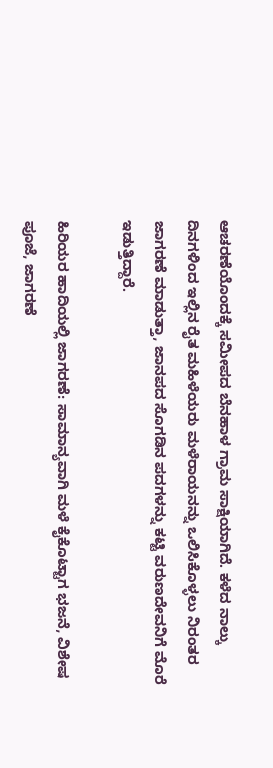ಆಚರಣೆಯೊಂದಕ್ಕೆ ಸಮೀಪದ ಬೆನಹಾಳ ಗ್ರಾಮ ಸಾಕ್ಷಿಯಾಗಿದೆ. ಕಳೆದ ನಾಲ್ಕು ದಿನಗಳಿಂದ ಇಲ್ಲಿನ ರೈತ ಮಹಿಳೆಯರು ಮಳೆರಾಯನನ್ನು ಒಲಿಸಿಕೊಳ್ಳಲು ನಿರಂತರ ಜಾಗರಣೆ ಮಾಡುತ್ತಾ, ಜಾನಪದ ಸೊಗಡಿನ ಪದಗಳನ್ನು ಕಟ್ಟಿ ವರುಣದೇವನಿಗೆ ಮೊರೆ ಇಡುತ್ತಿದ್ದಾರೆ.

ಹಿರಿಯರ ಹಾದಿಯಲ್ಲಿ ಜಾಗರಣೆ: ಸಾಮಾನ್ಯವಾಗಿ ಮಳೆ ಕೈಕೊಟ್ಟಾಗ ಭಜನೆ, ವಿಶೇಷ ಪೂಜೆ, ಜಾಗರಣೆ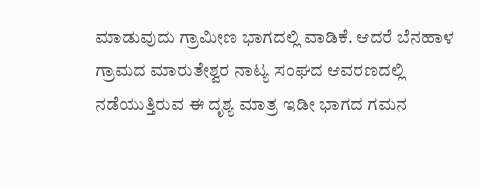ಮಾಡುವುದು ಗ್ರಾಮೀಣ ಭಾಗದಲ್ಲಿ ವಾಡಿಕೆ. ಆದರೆ ಬೆನಹಾಳ ಗ್ರಾಮದ ಮಾರುತೇಶ್ವರ ನಾಟ್ಯ ಸಂಘದ ಆವರಣದಲ್ಲಿ ನಡೆಯುತ್ತಿರುವ ಈ ದೃಶ್ಯ ಮಾತ್ರ ಇಡೀ ಭಾಗದ ಗಮನ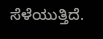ಸೆಳೆಯುತ್ತಿದೆ.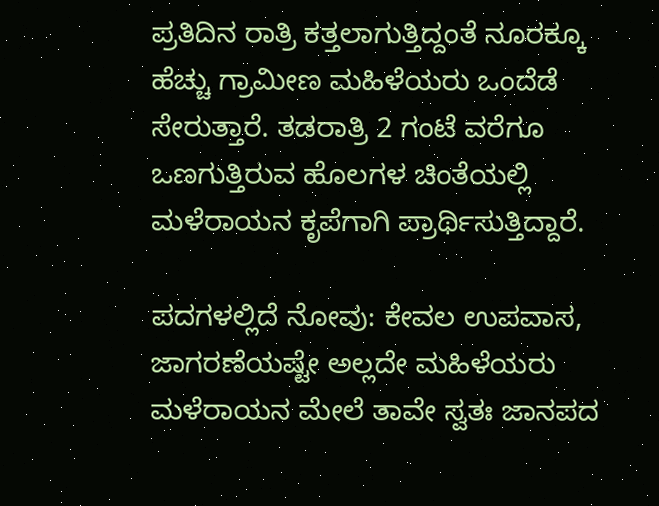ಪ್ರತಿದಿನ ರಾತ್ರಿ ಕತ್ತಲಾಗುತ್ತಿದ್ದಂತೆ ನೂರಕ್ಕೂ ಹೆಚ್ಚು ಗ್ರಾಮೀಣ ಮಹಿಳೆಯರು ಒಂದೆಡೆ ಸೇರುತ್ತಾರೆ. ತಡರಾತ್ರಿ 2 ಗಂಟೆ ವರೆಗೂ ಒಣಗುತ್ತಿರುವ ಹೊಲಗಳ ಚಿಂತೆಯಲ್ಲಿ ಮಳೆರಾಯನ ಕೃಪೆಗಾಗಿ ಪ್ರಾರ್ಥಿಸುತ್ತಿದ್ದಾರೆ.

ಪದಗಳಲ್ಲಿದೆ ನೋವು: ಕೇವಲ ಉಪವಾಸ, ಜಾಗರಣೆಯಷ್ಟೇ ಅಲ್ಲದೇ ಮಹಿಳೆಯರು ಮಳೆರಾಯನ ಮೇಲೆ ತಾವೇ ಸ್ವತಃ ಜಾನಪದ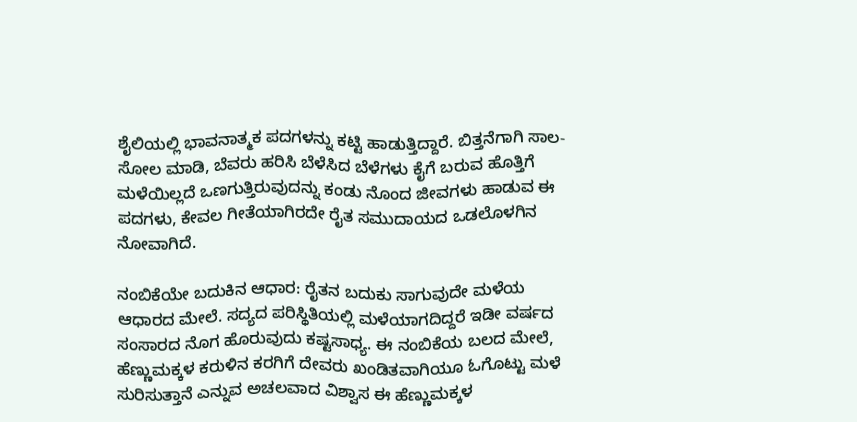ಶೈಲಿಯಲ್ಲಿ ಭಾವನಾತ್ಮಕ ಪದಗಳನ್ನು ಕಟ್ಟಿ ಹಾಡುತ್ತಿದ್ದಾರೆ. ಬಿತ್ತನೆಗಾಗಿ ಸಾಲ-ಸೋಲ ಮಾಡಿ, ಬೆವರು ಹರಿಸಿ ಬೆಳೆಸಿದ ಬೆಳೆಗಳು ಕೈಗೆ ಬರುವ ಹೊತ್ತಿಗೆ ಮಳೆಯಿಲ್ಲದೆ ಒಣಗುತ್ತಿರುವುದನ್ನು ಕಂಡು ನೊಂದ ಜೀವಗಳು ಹಾಡುವ ಈ ಪದಗಳು, ಕೇವಲ ಗೀತೆಯಾಗಿರದೇ ರೈತ ಸಮುದಾಯದ ಒಡಲೊಳಗಿನ ನೋವಾಗಿದೆ.

ನಂಬಿಕೆಯೇ ಬದುಕಿನ ಆಧಾರ: ರೈತನ ಬದುಕು ಸಾಗುವುದೇ ಮಳೆಯ ಆಧಾರದ ಮೇಲೆ. ಸದ್ಯದ ಪರಿಸ್ಥಿತಿಯಲ್ಲಿ ಮಳೆಯಾಗದಿದ್ದರೆ ಇಡೀ ವರ್ಷದ ಸಂಸಾರದ ನೊಗ ಹೊರುವುದು ಕಷ್ಟಸಾಧ್ಯ. ಈ ನಂಬಿಕೆಯ ಬಲದ ಮೇಲೆ, ಹೆಣ್ಣುಮಕ್ಕಳ ಕರುಳಿನ ಕರಗಿಗೆ ದೇವರು ಖಂಡಿತವಾಗಿಯೂ ಓಗೊಟ್ಟು ಮಳೆ ಸುರಿಸುತ್ತಾನೆ ಎನ್ನುವ ಅಚಲವಾದ ವಿಶ್ವಾಸ ಈ ಹೆಣ್ಣುಮಕ್ಕಳ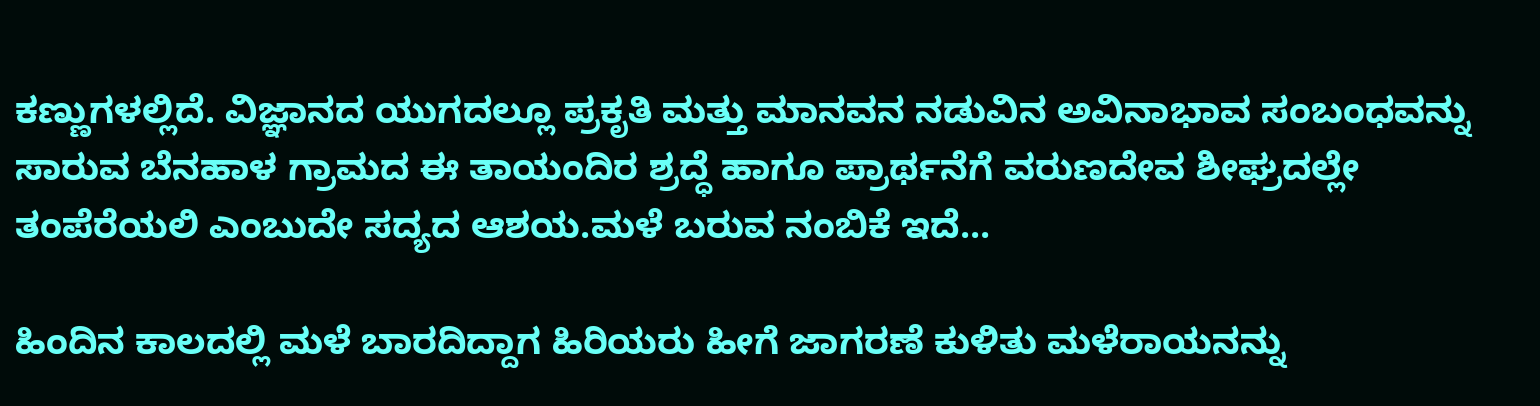ಕಣ್ಣುಗಳಲ್ಲಿದೆ. ವಿಜ್ಞಾನದ ಯುಗದಲ್ಲೂ ಪ್ರಕೃತಿ ಮತ್ತು ಮಾನವನ ನಡುವಿನ ಅವಿನಾಭಾವ ಸಂಬಂಧವನ್ನು ಸಾರುವ ಬೆನಹಾಳ ಗ್ರಾಮದ ಈ ತಾಯಂದಿರ ಶ್ರದ್ಧೆ ಹಾಗೂ ಪ್ರಾರ್ಥನೆಗೆ ವರುಣದೇವ ಶೀಘ್ರದಲ್ಲೇ ತಂಪೆರೆಯಲಿ ಎಂಬುದೇ ಸದ್ಯದ ಆಶಯ.ಮಳೆ ಬರುವ ನಂಬಿಕೆ ಇದೆ...

ಹಿಂದಿನ ಕಾಲದಲ್ಲಿ ಮಳೆ ಬಾರದಿದ್ದಾಗ ಹಿರಿಯರು ಹೀಗೆ ಜಾಗರಣೆ ಕುಳಿತು ಮಳೆರಾಯನನ್ನು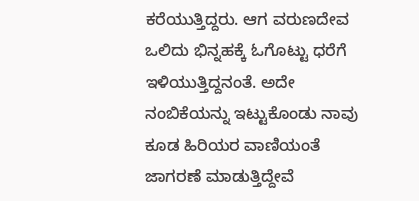ಕರೆಯುತ್ತಿದ್ದರು. ಆಗ ವರುಣದೇವ ಒಲಿದು ಭಿನ್ನಹಕ್ಕೆ ಓಗೊಟ್ಟು ಧರೆಗೆ ಇಳಿಯುತ್ತಿದ್ದನಂತೆ. ಅದೇ ನಂಬಿಕೆಯನ್ನು ಇಟ್ಟುಕೊಂಡು ನಾವು ಕೂಡ ಹಿರಿಯರ ವಾಣಿಯಂತೆ ಜಾಗರಣೆ ಮಾಡುತ್ತಿದ್ದೇವೆ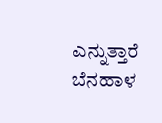ಎನ್ನುತ್ತಾರೆ ಬೆನಹಾಳ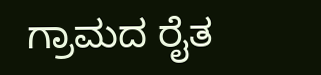ಗ್ರಾಮದ ರೈತ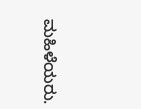ಮಹಿಳೆಯರು.